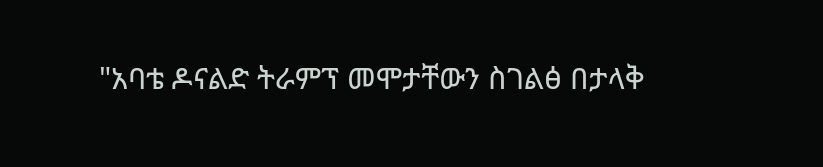"አባቴ ዶናልድ ትራምፕ መሞታቸውን ስገልፅ በታላቅ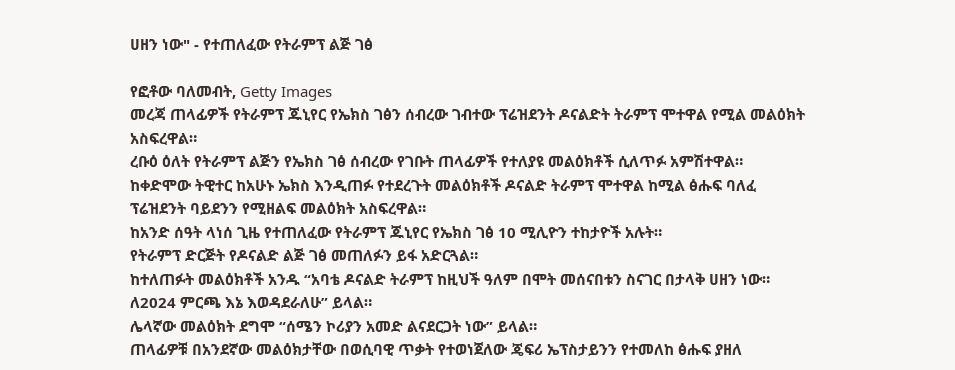ሀዘን ነው" - የተጠለፈው የትራምፕ ልጅ ገፅ

የፎቶው ባለመብት, Getty Images
መረጃ ጠላፊዎች የትራምፕ ጁኒየር የኤክስ ገፅን ሰብረው ገብተው ፕሬዝደንት ዶናልድት ትራምፕ ሞተዋል የሚል መልዕክት አስፍረዋል።
ረቡዕ ዕለት የትራምፕ ልጅን የኤክስ ገፅ ሰብረው የገቡት ጠላፊዎች የተለያዩ መልዕክቶች ሲለጥፉ አምሽተዋል።
ከቀድሞው ትዊተር ከአሁኑ ኤክስ እንዲጠፉ የተደረጉት መልዕክቶች ዶናልድ ትራምፕ ሞተዋል ከሚል ፅሑፍ ባለፈ ፕሬዝደንት ባይደንን የሚዘልፍ መልዕክት አስፍረዋል።
ከአንድ ሰዓት ላነሰ ጊዜ የተጠለፈው የትራምፕ ጁኒየር የኤክስ ገፅ 10 ሚሊዮን ተከታዮች አሉት።
የትራምፕ ድርጅት የዶናልድ ልጅ ገፅ መጠለፉን ይፋ አድርጓል።
ከተለጠፉት መልዕክቶች አንዱ “አባቴ ዶናልድ ትራምፕ ከዚህች ዓለም በሞት መሰናበቱን ስናገር በታላቅ ሀዘን ነው። ለ2024 ምርጫ እኔ እወዳደራለሁ” ይላል።
ሌላኛው መልዕክት ደግሞ “ሰሜን ኮሪያን አመድ ልናደርጋት ነው” ይላል።
ጠላፊዎቹ በአንደኛው መልዕክታቸው በወሲባዊ ጥቃት የተወነጀለው ጄፍሪ ኤፕስታይንን የተመለከ ፅሑፍ ያዘለ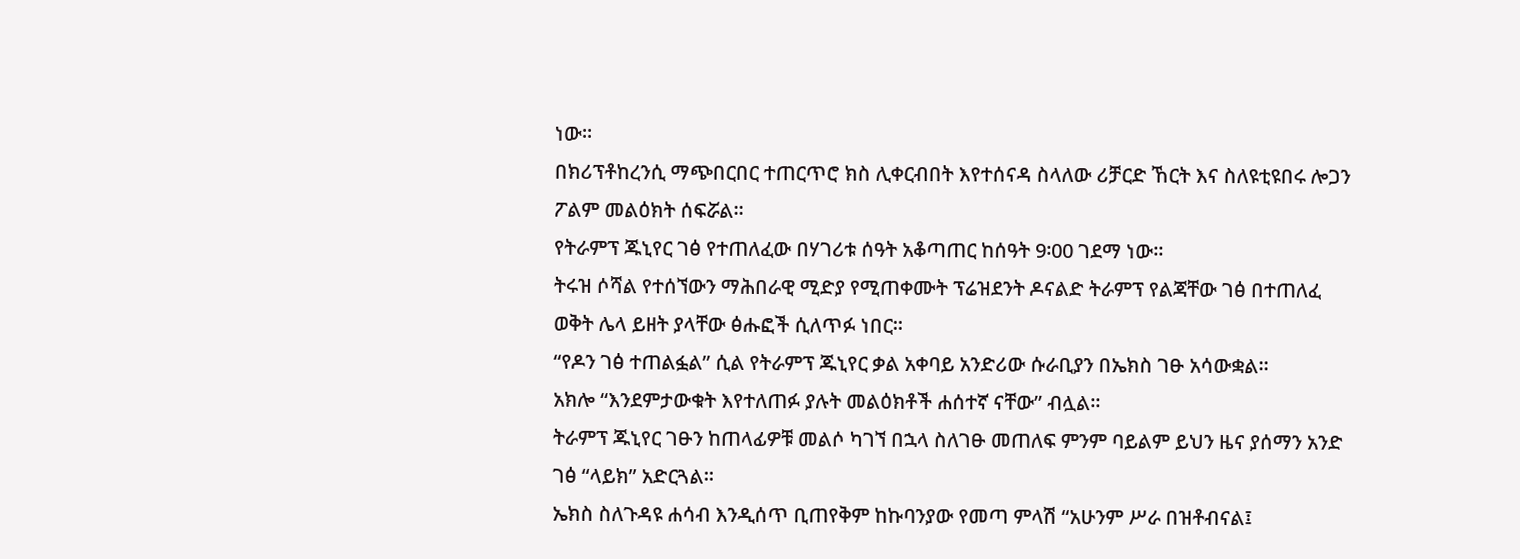ነው።
በክሪፕቶከረንሲ ማጭበርበር ተጠርጥሮ ክስ ሊቀርብበት እየተሰናዳ ስላለው ሪቻርድ ኸርት እና ስለዩቲዩበሩ ሎጋን ፖልም መልዕክት ሰፍሯል።
የትራምፕ ጁኒየር ገፅ የተጠለፈው በሃገሪቱ ሰዓት አቆጣጠር ከሰዓት 9፡00 ገደማ ነው።
ትሩዝ ሶሻል የተሰኘውን ማሕበራዊ ሚድያ የሚጠቀሙት ፕሬዝደንት ዶናልድ ትራምፕ የልጃቸው ገፅ በተጠለፈ ወቅት ሌላ ይዘት ያላቸው ፅሑፎች ሲለጥፉ ነበር።
“የዶን ገፅ ተጠልፏል” ሲል የትራምፕ ጁኒየር ቃል አቀባይ አንድሪው ሱራቢያን በኤክስ ገፁ አሳውቋል።
አክሎ “እንደምታውቁት እየተለጠፉ ያሉት መልዕክቶች ሐሰተኛ ናቸው” ብሏል።
ትራምፕ ጁኒየር ገፁን ከጠላፊዎቹ መልሶ ካገኘ በኋላ ስለገፁ መጠለፍ ምንም ባይልም ይህን ዜና ያሰማን አንድ ገፅ “ላይክ” አድርጓል።
ኤክስ ስለጉዳዩ ሐሳብ እንዲሰጥ ቢጠየቅም ከኩባንያው የመጣ ምላሽ “አሁንም ሥራ በዝቶብናል፤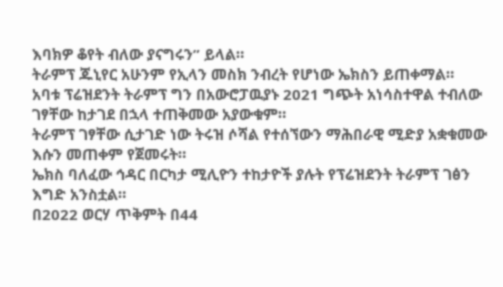እባክዎ ቆየት ብለው ያናግሩን” ይላል።
ትራምፕ ጁኒየር አሁንም የኢላን መስክ ንብረት የሆነው ኤክስን ይጠቀማል።
አባቱ ፕሬዝደንት ትራምፕ ግን በአውሮፓዉያኑ 2021 ግጭት አነሳስተዋል ተብለው ገፃቸው ከታገደ በኋላ ተጠቅመው አያውቁም።
ትራምፕ ገፃቸው ሲታገድ ነው ትሩዝ ሶሻል የተሰኘውን ማሕበራዊ ሚድያ አቋቁመው እሱን መጠቀም የጀመሩት።
ኤክስ ባለፈው ኅዳር በርካታ ሚሊዮን ተከታዮች ያሉት የፕሬዝደንት ትራምፕ ገፅን እግድ አንስቷል።
በ2022 ወርሃ ጥቅምት በ44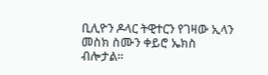ቢሊዮን ዶላር ትዊተርን የገዛው ኢላን መስክ ስሙን ቀይሮ ኤክስ ብሎታል።